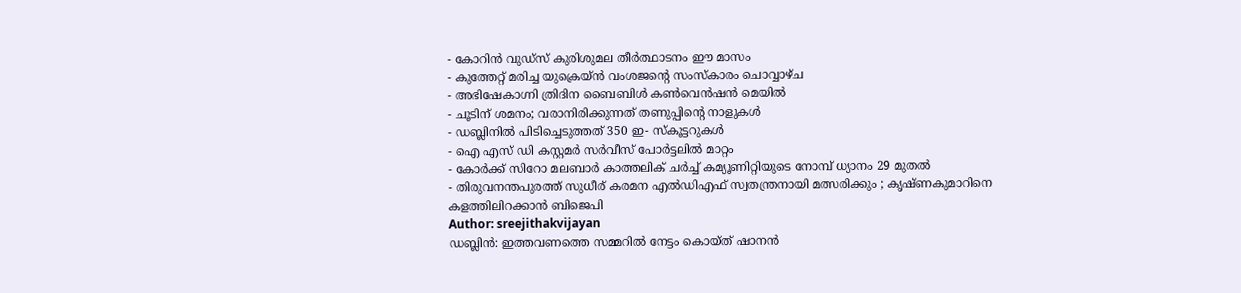- കോറിൻ വുഡ്സ് കുരിശുമല തീർത്ഥാടനം ഈ മാസം
- കുത്തേറ്റ് മരിച്ച യുക്രെയ്ൻ വംശജന്റെ സംസ്കാരം ചൊവ്വാഴ്ച
- അഭിഷേകാഗ്നി ത്രിദിന ബൈബിൾ കൺവെൻഷൻ മെയിൽ
- ചൂടിന് ശമനം; വരാനിരിക്കുന്നത് തണുപ്പിന്റെ നാളുകൾ
- ഡബ്ലിനിൽ പിടിച്ചെടുത്തത് 350 ഇ- സ്കൂട്ടറുകൾ
- ഐ എസ് ഡി കസ്റ്റമർ സർവീസ് പോർട്ടലിൽ മാറ്റം
- കോർക്ക് സിറോ മലബാർ കാത്തലിക് ചർച്ച് കമ്യൂണിറ്റിയുടെ നോമ്പ് ധ്യാനം 29 മുതൽ
- തിരുവനന്തപുരത്ത് സുധീര് കരമന എൽഡിഎഫ് സ്വതന്ത്രനായി മത്സരിക്കും ; കൃഷ്ണകുമാറിനെ കളത്തിലിറക്കാൻ ബിജെപി
Author: sreejithakvijayan
ഡബ്ലിൻ: ഇത്തവണത്തെ സമ്മറിൽ നേട്ടം കൊയ്ത് ഷാനൻ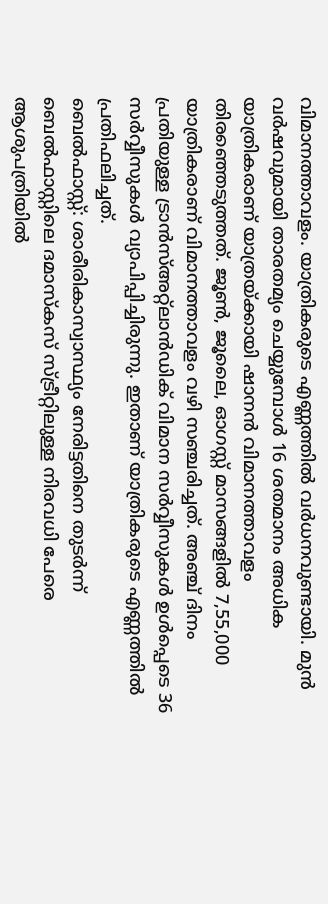വിമാനത്താവളം. യാത്രികരുടെ എണ്ണത്തിൽ വർധനവുണ്ടായി. മുൻ വർഷവുമായി താരതമ്യം ചെയ്യുമ്പോൾ 16 ശതമാനം അധിക യാത്രികരാണ് യാത്രയ്ക്കായി ഷാനൻ വിമാനത്താവളം തിരഞ്ഞെടുത്തത്. ജൂൺ, ജൂലൈ, ഓഗസ്റ്റ് മാസങ്ങളിൽ 7,55,000 യാത്രികരാണ് വിമാനത്താവളം വഴി സഞ്ചരിച്ചത്. അഞ്ച് ദിനം പ്രതിയുള്ള ട്രാൻസ്അറ്റ്ലാൻഡിക് വിമാന സർവ്വീസുകൾ ഉൾപ്പെടെ 36 സർവ്വീസുകൾ വ്യാപിപ്പിച്ചിരുന്നു. ഇതാണ് യാത്രികരുടെ എണ്ണത്തിൽ പ്രതിഫലിച്ചത്.
ബെൽഫാസ്റ്റ്: ശാരീരികാസ്വാസ്ഥ്യം നേരിട്ടതിനെ തുടർന്ന് ബെൽഫാസ്റ്റിലെ ദമാസ്കസ് സ്ട്രീറ്റിലുള്ള നിരവധി പേരെ ആശുപത്രിയിൽ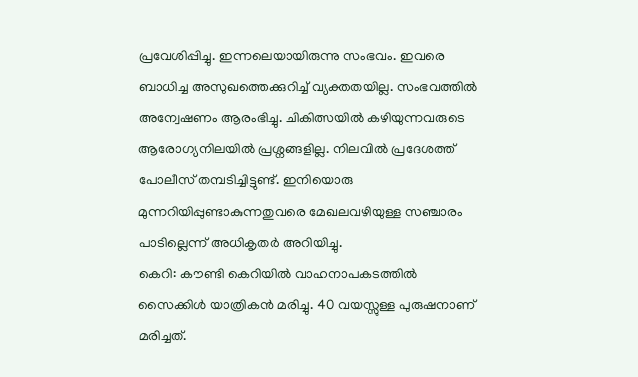പ്രവേശിപ്പിച്ചു. ഇന്നലെയായിരുന്നു സംഭവം. ഇവരെ ബാധിച്ച അസുഖത്തെക്കുറിച്ച് വ്യക്തതയില്ല. സംഭവത്തിൽ അന്വേഷണം ആരംഭിച്ചു. ചികിത്സയിൽ കഴിയുന്നവരുടെ ആരോഗ്യനിലയിൽ പ്രശ്നങ്ങളില്ല. നിലവിൽ പ്രദേശത്ത് പോലീസ് തമ്പടിച്ചിട്ടുണ്ട്. ഇനിയൊരു മുന്നറിയിപ്പുണ്ടാകുന്നതുവരെ മേഖലവഴിയുള്ള സഞ്ചാരം പാടില്ലെന്ന് അധികൃതർ അറിയിച്ചു.
കെറി: കൗണ്ടി കെറിയിൽ വാഹനാപകടത്തിൽ സൈക്കിൾ യാത്രികൻ മരിച്ചു. 40 വയസ്സുള്ള പുരുഷനാണ് മരിച്ചത്.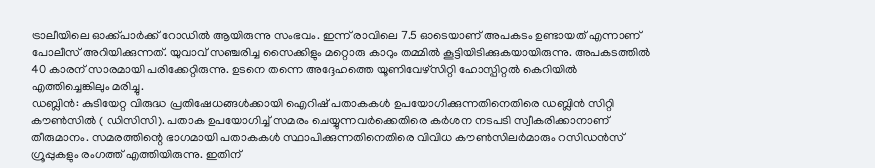ട്രാലീയിലെ ഓക്ക്പാർക്ക് റോഡിൽ ആയിരുന്നു സംഭവം. ഇന്ന് രാവിലെ 7.5 ഓടെയാണ് അപകടം ഉണ്ടായത് എന്നാണ് പോലീസ് അറിയിക്കുന്നത്. യുവാവ് സഞ്ചരിച്ച സൈക്കിളും മറ്റൊരു കാറും തമ്മിൽ കൂട്ടിയിടിക്കുകയായിരുന്നു. അപകടത്തിൽ 40 കാരന് സാരമായി പരിക്കേറ്റിരുന്നു. ഉടനെ തന്നെ അദ്ദേഹത്തെ യൂണിവേഴ്സിറ്റി ഹോസ്പിറ്റൽ കെറിയിൽ എത്തിച്ചെങ്കിലും മരിച്ചു.
ഡബ്ലിൻ: കുടിയേറ്റ വിരുദ്ധ പ്രതിഷേധങ്ങൾക്കായി ഐറിഷ് പതാകകൾ ഉപയോഗിക്കുന്നതിനെതിരെ ഡബ്ലിൻ സിറ്റി കൗൺസിൽ ( ഡിസിസി). പതാക ഉപയോഗിച്ച് സമരം ചെയ്യുന്നവർക്കെതിരെ കർശന നടപടി സ്വീകരിക്കാനാണ് തീരുമാനം. സമരത്തിന്റെ ഭാഗമായി പതാകകൾ സ്ഥാപിക്കുന്നതിനെതിരെ വിവിധ കൗൺസിലർമാരും റസിഡൻസ് ഗ്രൂപ്പുകളും രംഗത്ത് എത്തിയിരുന്നു. ഇതിന്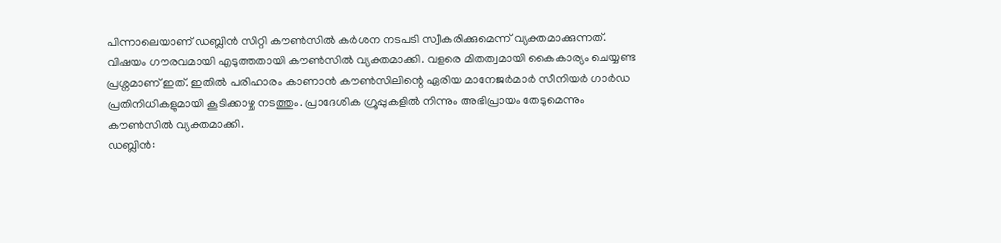പിന്നാലെയാണ് ഡബ്ലിൻ സിറ്റി കൗൺസിൽ കർശന നടപടി സ്വീകരിക്കുമെന്ന് വ്യക്തമാക്കുന്നത്. വിഷയം ഗൗരവമായി എടുത്തതായി കൗൺസിൽ വ്യക്തമാക്കി. വളരെ മിതത്വമായി കൈകാര്യം ചെയ്യണ്ട പ്രശ്നമാണ് ഇത്. ഇതിൽ പരിഹാരം കാണാൻ കൗൺസിലിന്റെ ഏരിയ മാനേജർമാർ സീനിയർ ഗാർഡ പ്രതിനിധികളുമായി കൂടിക്കാഴ്ച നടത്തും. പ്രാദേശിക ഗ്രൂപ്പുകളിൽ നിന്നും അഭിപ്രായം തേടുമെന്നും കൗൺസിൽ വ്യക്തമാക്കി.
ഡബ്ലിൻ: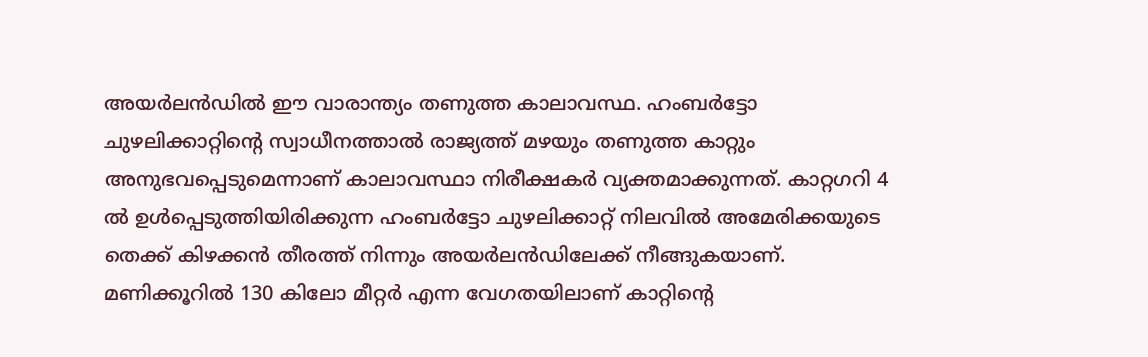അയർലൻഡിൽ ഈ വാരാന്ത്യം തണുത്ത കാലാവസ്ഥ. ഹംബർട്ടോ ചുഴലിക്കാറ്റിന്റെ സ്വാധീനത്താൽ രാജ്യത്ത് മഴയും തണുത്ത കാറ്റും അനുഭവപ്പെടുമെന്നാണ് കാലാവസ്ഥാ നിരീക്ഷകർ വ്യക്തമാക്കുന്നത്. കാറ്റഗറി 4 ൽ ഉൾപ്പെടുത്തിയിരിക്കുന്ന ഹംബർട്ടോ ചുഴലിക്കാറ്റ് നിലവിൽ അമേരിക്കയുടെ തെക്ക് കിഴക്കൻ തീരത്ത് നിന്നും അയർലൻഡിലേക്ക് നീങ്ങുകയാണ്. മണിക്കൂറിൽ 130 കിലോ മീറ്റർ എന്ന വേഗതയിലാണ് കാറ്റിന്റെ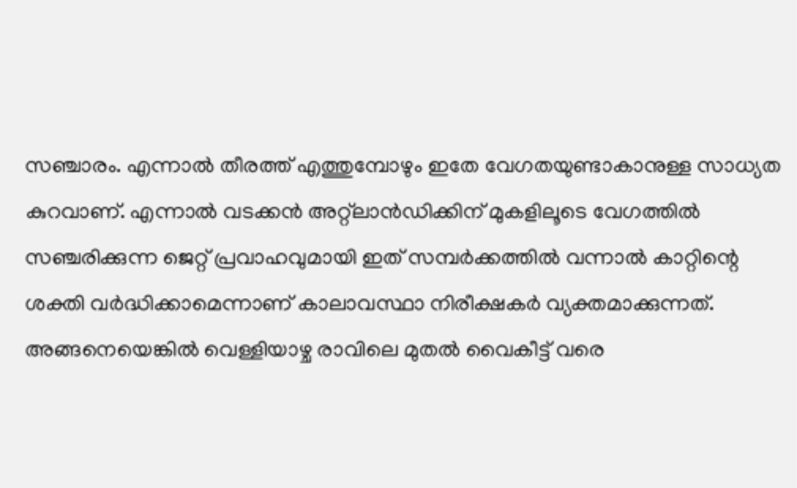സഞ്ചാരം. എന്നാൽ തീരത്ത് എത്തുമ്പോഴും ഇതേ വേഗതയുണ്ടാകാനുള്ള സാധ്യത കുറവാണ്. എന്നാൽ വടക്കൻ അറ്റ്ലാൻഡിക്കിന് മുകളിലൂടെ വേഗത്തിൽ സഞ്ചരിക്കുന്ന ജെറ്റ് പ്രവാഹവുമായി ഇത് സമ്പർക്കത്തിൽ വന്നാൽ കാറ്റിന്റെ ശക്തി വർദ്ധിക്കാമെന്നാണ് കാലാവസ്ഥാ നിരീക്ഷകർ വ്യക്തമാക്കുന്നത്. അങ്ങനെയെങ്കിൽ വെള്ളിയാഴ്ച രാവിലെ മുതൽ വൈകീട്ട് വരെ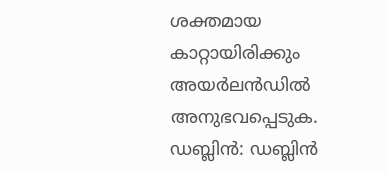ശക്തമായ കാറ്റായിരിക്കും അയർലൻഡിൽ അനുഭവപ്പെടുക.
ഡബ്ലിൻ: ഡബ്ലിൻ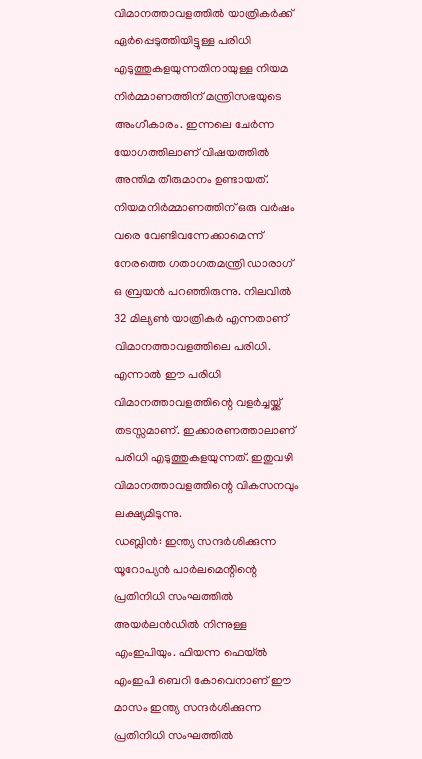വിമാനത്താവളത്തിൽ യാത്രികർക്ക് ഏർപ്പെടുത്തിയിട്ടുള്ള പരിധി എടുത്തുകളയുന്നതിനായുള്ള നിയമ നിർമ്മാണത്തിന് മന്ത്രിസഭയുടെ അംഗീകാരം. ഇന്നലെ ചേർന്ന യോഗത്തിലാണ് വിഷയത്തിൽ അന്തിമ തീരുമാനം ഉണ്ടായത്. നിയമനിർമ്മാണത്തിന് ഒരു വർഷം വരെ വേണ്ടിവന്നേക്കാമെന്ന് നേരത്തെ ഗതാഗതമന്ത്രി ഡാരാഗ് ഒ ബ്രയൻ പറഞ്ഞിരുന്നു. നിലവിൽ 32 മില്യൺ യാത്രികർ എന്നതാണ് വിമാനത്താവളത്തിലെ പരിധി. എന്നാൽ ഈ പരിധി വിമാനത്താവളത്തിന്റെ വളർച്ചയ്ക്ക് തടസ്സമാണ്. ഇക്കാരണത്താലാണ് പരിധി എടുത്തുകളയുന്നത്. ഇതുവഴി വിമാനത്താവളത്തിന്റെ വികസനവും ലക്ഷ്യമിടുന്നു.
ഡബ്ലിൻ: ഇന്ത്യ സന്ദർശിക്കുന്ന യൂറോപ്യൻ പാർലമെന്റിന്റെ പ്രതിനിധി സംഘത്തിൽ അയർലൻഡിൽ നിന്നുള്ള എംഇപിയും. ഫിയന്ന ഫെയ്ൽ എംഇപി ബെറി കോവെനാണ് ഈ മാസം ഇന്ത്യ സന്ദർശിക്കുന്ന പ്രതിനിധി സംഘത്തിൽ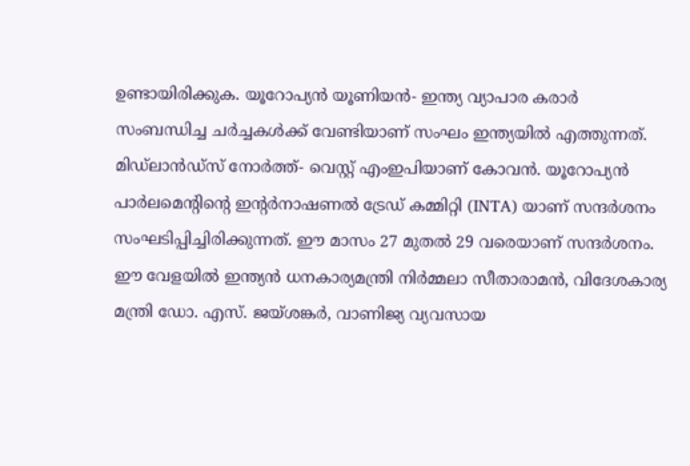ഉണ്ടായിരിക്കുക. യൂറോപ്യൻ യൂണിയൻ- ഇന്ത്യ വ്യാപാര കരാർ സംബന്ധിച്ച ചർച്ചകൾക്ക് വേണ്ടിയാണ് സംഘം ഇന്ത്യയിൽ എത്തുന്നത്. മിഡ്ലാൻഡ്സ് നോർത്ത്- വെസ്റ്റ് എംഇപിയാണ് കോവൻ. യൂറോപ്യൻ പാർലമെന്റിന്റെ ഇന്റർനാഷണൽ ട്രേഡ് കമ്മിറ്റി (INTA) യാണ് സന്ദർശനം സംഘടിപ്പിച്ചിരിക്കുന്നത്. ഈ മാസം 27 മുതൽ 29 വരെയാണ് സന്ദർശനം. ഈ വേളയിൽ ഇന്ത്യൻ ധനകാര്യമന്ത്രി നിർമ്മലാ സീതാരാമൻ, വിദേശകാര്യ മന്ത്രി ഡോ. എസ്. ജയ്ശങ്കർ, വാണിജ്യ വ്യവസായ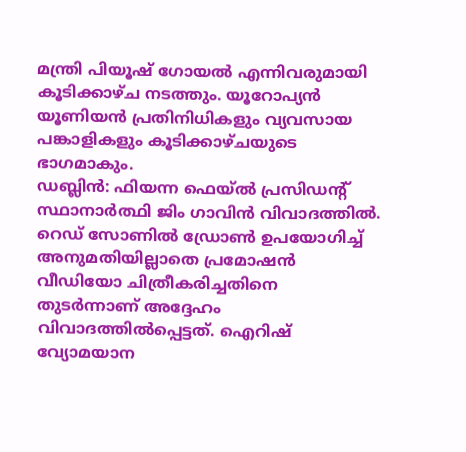മന്ത്രി പിയൂഷ് ഗോയൽ എന്നിവരുമായി കൂടിക്കാഴ്ച നടത്തും. യൂറോപ്യൻ യൂണിയൻ പ്രതിനിധികളും വ്യവസായ പങ്കാളികളും കൂടിക്കാഴ്ചയുടെ ഭാഗമാകും.
ഡബ്ലിൻ: ഫിയന്ന ഫെയ്ൽ പ്രസിഡന്റ് സ്ഥാനാർത്ഥി ജിം ഗാവിൻ വിവാദത്തിൽ. റെഡ് സോണിൽ ഡ്രോൺ ഉപയോഗിച്ച് അനുമതിയില്ലാതെ പ്രമോഷൻ വീഡിയോ ചിത്രീകരിച്ചതിനെ തുടർന്നാണ് അദ്ദേഹം വിവാദത്തിൽപ്പെട്ടത്. ഐറിഷ് വ്യോമയാന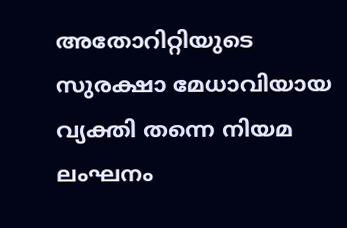അതോറിറ്റിയുടെ സുരക്ഷാ മേധാവിയായ വ്യക്തി തന്നെ നിയമ ലംഘനം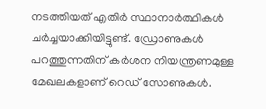നടത്തിയത് എതിർ സ്ഥാനാർത്ഥികൾ ചർച്ചയാക്കിയിട്ടുണ്ട്. ഡ്രോണുകൾ പറത്തുന്നതിന് കർശന നിയന്ത്രണമുള്ള മേഖലകളാണ് റെഡ് സോണുകൾ.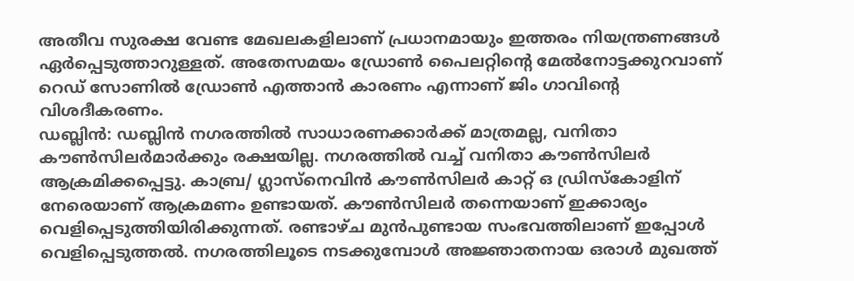അതീവ സുരക്ഷ വേണ്ട മേഖലകളിലാണ് പ്രധാനമായും ഇത്തരം നിയന്ത്രണങ്ങൾ ഏർപ്പെടുത്താറുള്ളത്. അതേസമയം ഡ്രോൺ പൈലറ്റിന്റെ മേൽനോട്ടക്കുറവാണ് റെഡ് സോണിൽ ഡ്രോൺ എത്താൻ കാരണം എന്നാണ് ജിം ഗാവിന്റെ വിശദീകരണം.
ഡബ്ലിൻ: ഡബ്ലിൻ നഗരത്തിൽ സാധാരണക്കാർക്ക് മാത്രമല്ല, വനിതാ കൗൺസിലർമാർക്കും രക്ഷയില്ല. നഗരത്തിൽ വച്ച് വനിതാ കൗൺസിലർ ആക്രമിക്കപ്പെട്ടു. കാബ്ര/ ഗ്ലാസ്നെവിൻ കൗൺസിലർ കാറ്റ് ഒ ഡ്രിസ്കോളിന് നേരെയാണ് ആക്രമണം ഉണ്ടായത്. കൗൺസിലർ തന്നെയാണ് ഇക്കാര്യം വെളിപ്പെടുത്തിയിരിക്കുന്നത്. രണ്ടാഴ്ച മുൻപുണ്ടായ സംഭവത്തിലാണ് ഇപ്പോൾ വെളിപ്പെടുത്തൽ. നഗരത്തിലൂടെ നടക്കുമ്പോൾ അജ്ഞാതനായ ഒരാൾ മുഖത്ത്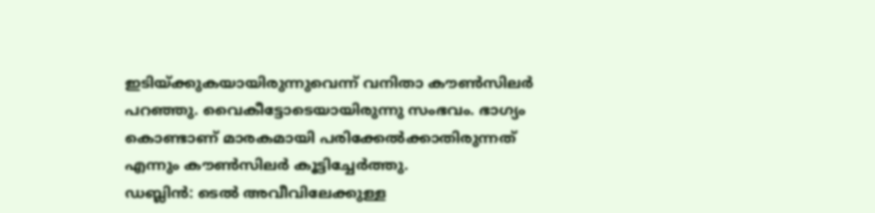ഇടിയ്ക്കുകയായിരുന്നുവെന്ന് വനിതാ കൗൺസിലർ പറഞ്ഞു. വൈകീട്ടോടെയായിരുന്നു സംഭവം. ഭാഗ്യം കൊണ്ടാണ് മാരകമായി പരിക്കേൽക്കാതിരുന്നത് എന്നും കൗൺസിലർ കൂട്ടിച്ചേർത്തു.
ഡബ്ലിൻ: ടെൽ അവീവിലേക്കുള്ള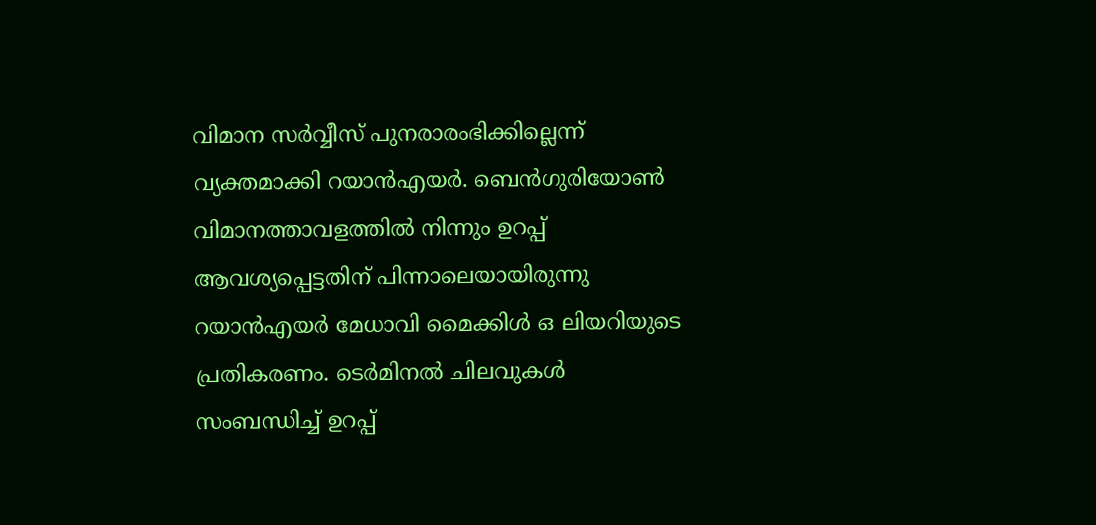വിമാന സർവ്വീസ് പുനരാരംഭിക്കില്ലെന്ന് വ്യക്തമാക്കി റയാൻഎയർ. ബെൻഗുരിയോൺ വിമാനത്താവളത്തിൽ നിന്നും ഉറപ്പ് ആവശ്യപ്പെട്ടതിന് പിന്നാലെയായിരുന്നു റയാൻഎയർ മേധാവി മൈക്കിൾ ഒ ലിയറിയുടെ പ്രതികരണം. ടെർമിനൽ ചിലവുകൾ സംബന്ധിച്ച് ഉറപ്പ്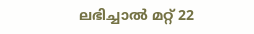ലഭിച്ചാൽ മറ്റ് 22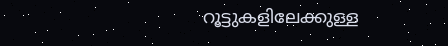റൂട്ടുകളിലേക്കുള്ള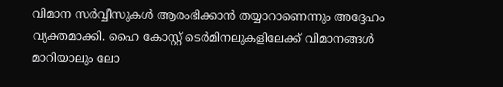വിമാന സർവ്വീസുകൾ ആരംഭിക്കാൻ തയ്യാറാണെന്നും അദ്ദേഹം വ്യക്തമാക്കി. ഹൈ കോസ്റ്റ് ടെർമിനലുകളിലേക്ക് വിമാനങ്ങൾ മാറിയാലും ലോ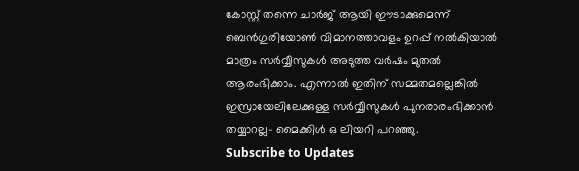കോസ്റ്റ് തന്നെ ചാർജ് ആയി ഈടാക്കുമെന്ന് ബെൻഗുരിയോൺ വിമാനത്താവളം ഉറപ്പ് നൽകിയാൽ മാത്രം സർവ്വീസുകൾ അടുത്ത വർഷം മുതൽ ആരംഭിക്കാം. എന്നാൽ ഇതിന് സമ്മതമല്ലെങ്കിൽ ഇസ്രായേലിലേക്കുള്ള സർവ്വീസുകൾ പുനരാരംഭിക്കാൻ തയ്യാറല്ല- മൈക്കിൾ ഒ ലിയറി പറഞ്ഞു.
Subscribe to Updates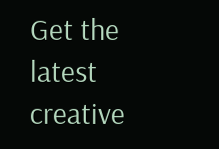Get the latest creative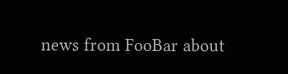news from FooBar about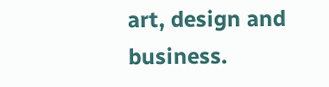art, design and business.